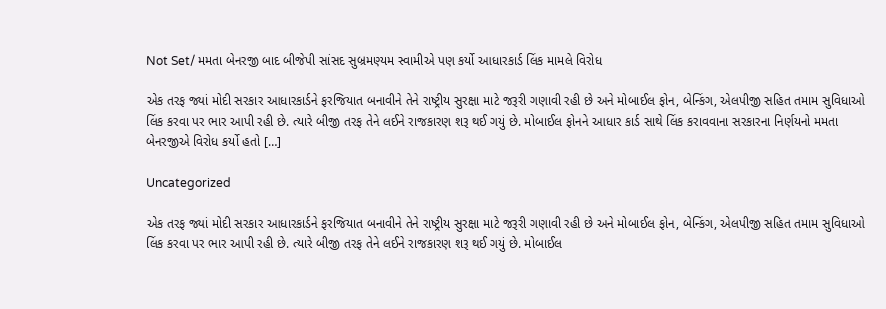Not Set/ મમતા બેનરજી બાદ બીજેપી સાંસદ સુબ્રમણ્યમ સ્વામીએ પણ કર્યો આધારકાર્ડ લિંક મામલે વિરોધ

એક તરફ જ્યાં મોદી સરકાર આધારકાર્ડને ફરજિયાત બનાવીને તેને રાષ્ટ્રીય સુરક્ષા માટે જરૂરી ગણાવી રહી છે અને મોબાઈલ ફોન, બેન્કિંગ, એલપીજી સહિત તમામ સુવિધાઓ લિંક કરવા પર ભાર આપી રહી છે. ત્યારે બીજી તરફ તેને લઈને રાજકારણ શરૂ થઈ ગયું છે. મોબાઈલ ફોનને આધાર કાર્ડ સાથે લિંક કરાવવાના સરકારના નિર્ણયનો મમતા બેનરજીએ વિરોધ કર્યો હતો […]

Uncategorized

એક તરફ જ્યાં મોદી સરકાર આધારકાર્ડને ફરજિયાત બનાવીને તેને રાષ્ટ્રીય સુરક્ષા માટે જરૂરી ગણાવી રહી છે અને મોબાઈલ ફોન, બેન્કિંગ, એલપીજી સહિત તમામ સુવિધાઓ લિંક કરવા પર ભાર આપી રહી છે. ત્યારે બીજી તરફ તેને લઈને રાજકારણ શરૂ થઈ ગયું છે. મોબાઈલ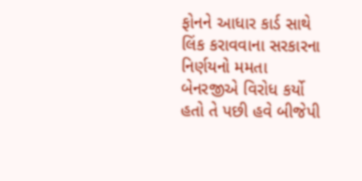ફોનને આધાર કાર્ડ સાથે લિંક કરાવવાના સરકારના નિર્ણયનો મમતા બેનરજીએ વિરોધ કર્યો હતો તે પછી હવે બીજેપી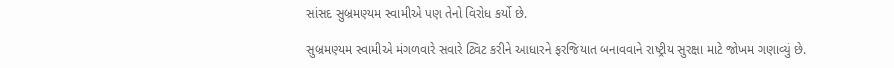સાંસદ સુબ્રમણ્યમ સ્વામીએ પણ તેનો વિરોધ કર્યો છે.

સુબ્રમણ્યમ સ્વામીએ મંગળવારે સવારે ટ્વિટ કરીને આધારને ફરજિયાત બનાવવાને રાષ્ટ્રીય સુરક્ષા માટે જોખમ ગણાવ્યું છે.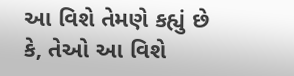આ વિશે તેમણે કહ્યું છે કે, તેઓ આ વિશે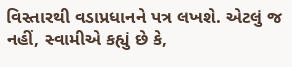વિસ્તારથી વડાપ્રધાનને પત્ર લખશે. એટલું જ નહીં, સ્વામીએ કહ્યું છે કે,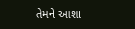તેમને આશા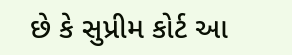છે કે સુપ્રીમ કોર્ટ આ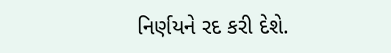નિર્ણયને રદ કરી દેશે.